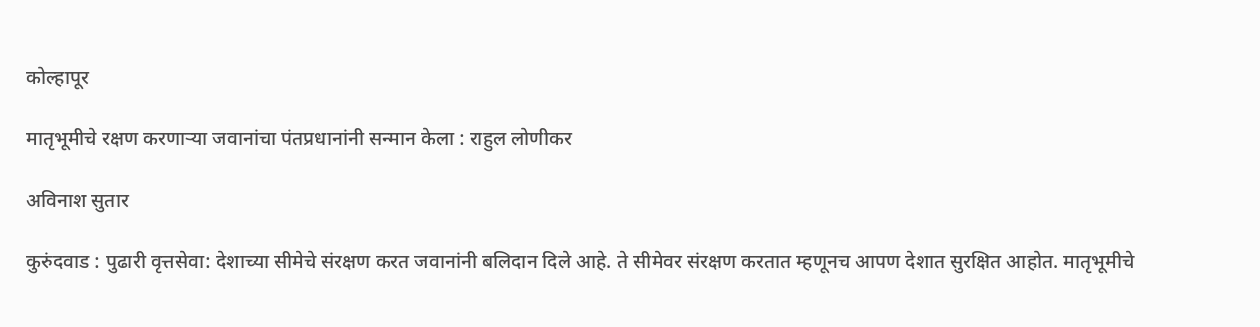कोल्हापूर

मातृभूमीचे रक्षण करणाऱ्या जवानांचा पंतप्रधानांनी सन्मान केला : राहुल लोणीकर

अविनाश सुतार

कुरुंदवाड : पुढारी वृत्तसेवा: देशाच्या सीमेचे संरक्षण करत जवानांनी बलिदान दिले आहे. ते सीमेवर संरक्षण करतात म्हणूनच आपण देशात सुरक्षित आहोत. मातृभूमीचे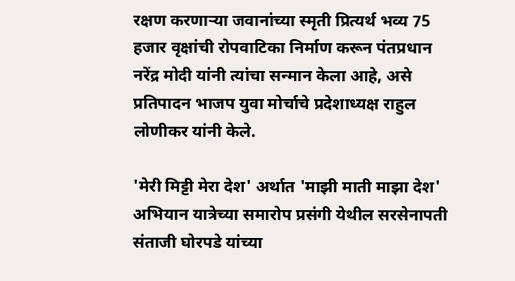रक्षण करणाऱ्या जवानांच्या स्मृती प्रित्यर्थ भव्य 75 हजार वृक्षांची रोपवाटिका निर्माण करून पंतप्रधान नरेंद्र मोदी यांनी त्यांचा सन्मान केला आहे, असे प्रतिपादन भाजप युवा मोर्चाचे प्रदेशाध्यक्ष राहुल लोणीकर यांनी केले.

'मेरी मिट्टी मेरा देश' अर्थात 'माझी माती माझा देश' अभियान यात्रेच्या समारोप प्रसंगी येथील सरसेनापती संताजी घोरपडे यांच्या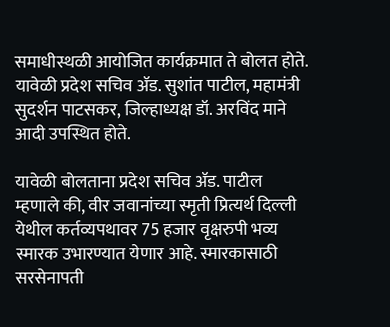समाधीस्थळी आयोजित कार्यक्रमात ते बोलत होते. यावेळी प्रदेश सचिव ॲड. सुशांत पाटील, महामंत्री सुदर्शन पाटसकर, जिल्हाध्यक्ष डॉ. अरविंद माने आदी उपस्थित होते.

यावेळी बोलताना प्रदेश सचिव ॲड. पाटील म्हणाले की, वीर जवानांच्या स्मृती प्रित्यर्थ दिल्ली येथील कर्तव्यपथावर 75 हजार वृक्षरुपी भव्य स्मारक उभारण्यात येणार आहे. स्मारकासाठी सरसेनापती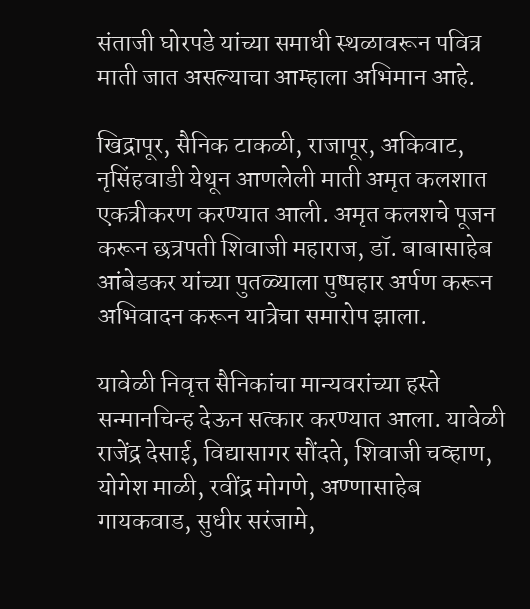संताजी घोरपडे यांच्या समाधी स्थळावरून पवित्र माती जात असल्याचा आम्हाला अभिमान आहे.

खिद्रापूर, सैनिक टाकळी, राजापूर, अकिवाट, नृसिंहवाडी येथून आणलेली माती अमृत कलशात एकत्रीकरण करण्यात आली. अमृत कलशचे पूजन करून छत्रपती शिवाजी महाराज, डॉ. बाबासाहेब आंबेडकर यांच्या पुतळ्याला पुष्पहार अर्पण करून अभिवादन करून यात्रेचा समारोप झाला.

यावेळी निवृत्त सैनिकांचा मान्यवरांच्या हस्ते सन्मानचिन्ह देऊन सत्कार करण्यात आला. यावेळी राजेंद्र देसाई, विद्यासागर सौंदते, शिवाजी चव्हाण, योगेश माळी, रवींद्र मोगणे, अण्णासाहेब गायकवाड, सुधीर सरंजामे,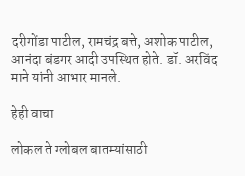दरीगोंडा पाटील, रामचंद्र बत्ते, अशोक पाटील, आनंदा बंडगर आदी उपस्थित होते. डॉ. अरविंद माने यांनी आभार मानले.

हेही वाचा

लोकल ते ग्लोबल बातम्यांसाठी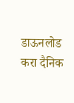डाऊनलोड करा दैनिक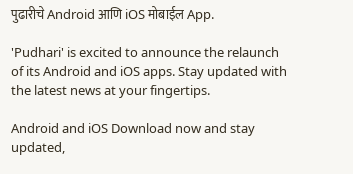पुढारीचे Android आणि iOS मोबाईल App.

'Pudhari' is excited to announce the relaunch of its Android and iOS apps. Stay updated with the latest news at your fingertips.

Android and iOS Download now and stay updated,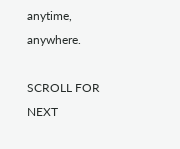anytime, anywhere.

SCROLL FOR NEXT